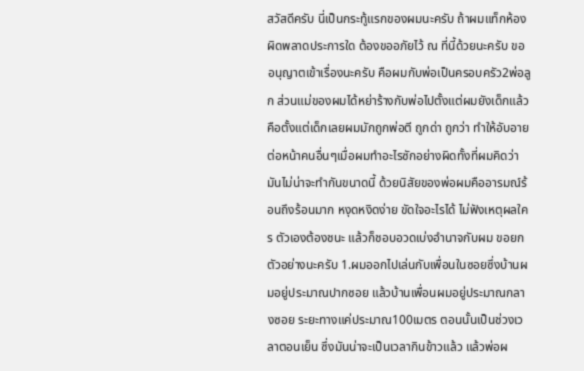สวัสดีครับ นี่เป็นกระทู้แรกของผมนะครับ ถ้าผมแท็กห้องผิดพลาดประการใด ต้องขออภัยไว้ ณ ที่นี้ด้วยนะครับ ขออนุญาตเข้าเรื่องนะครับ คือผมกับพ่อเป็นครอบครัว2พ่อลูก ส่วนแม่ของผมได้หย่าร้างกับพ่อไปตั้งแต่ผมยังเด็กแล้ว คือตั้งแต่เด็กเลยผมมักถูกพ่อตี ถูกด่า ถูกว่า ทำให้อับอายต่อหน้าคนอื่นๆเมื่อผมทำอะไรซักอย่างผิดทั้งที่ผมคิดว่ามันไม่น่าจะทำกันขนาดนี้ ด้วยนิสัยของพ่อผมคืออารมณ์ร้อนถึงร้อนมาก หงุดหงิดง่าย ขัดใจอะไรได้ ไม่ฟังเหตุผลใคร ตัวเองต้องชนะ แล้วก็ชอบอวดเบ่งอำนาจกับผม ขอยกตัวอย่างนะครับ 1.ผมออกไปเล่นกับเพื่อนในซอยซึ่งบ้านผมอยู่ประมาณปากซอย แล้วบ้านเพื่อนผมอยู่ประมาณกลางซอย ระยะทางแค่ประมาณ100เมตร ตอนนั้นเป็นช่วงเวลาตอนเย็น ซึ่งมันน่าจะเป็นเวลากินข้าวแล้ว แล้วพ่อผ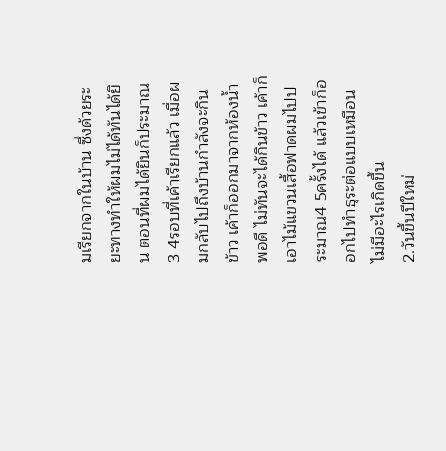มเรียกจากในบ้าน ซึ่งด้วยระยะทางทำให้ผมไม่ได้ทันได้ยิน ตอนที่ผมได้ยินก็ประมาณ3 4รอบที่เค้าเรียกแล้ว เมื่อผมกลับไปถึงบ้านกำลังจะกินข้าว เค้าก็ออกมาจากห้องน้ำพอดี ไม่ทันจะได้กินข้าว เค้าก็เอาไม้แขวนเสื้อฟาดผมไปประมาณ4 5ครั้งได้ แล้วเข้าก็ออกไปทำธุระต่อแบบเหมือนไม่มีอะไรเกิดขึ้น
2.วันขึ้นปีใหม่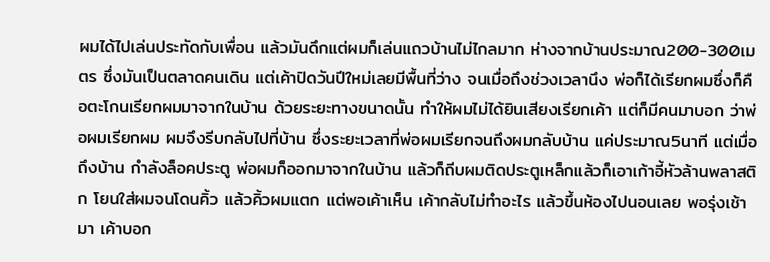ผมได้ไปเล่นประทัดกับเพื่อน แล้วมันดึกแต่ผมก็เล่นแถวบ้านไม่ไกลมาก ห่างจากบ้านประมาณ200-300เมตร ซึ่งมันเป็นตลาดคนเดิน แต่เค้าปิดวันปีใหม่เลยมีพื้นที่ว่าง จนเมื่อถึงช่วงเวลานึง พ่อก็ได้เรียกผมซึ่งก็คือตะโกนเรียกผมมาจากในบ้าน ด้วยระยะทางขนาดนั้น ทำให้ผมไม่ได้ยินเสียงเรียกเค้า แต่ก็มีคนมาบอก ว่าพ่อผมเรียกผม ผมจึงรีบกลับไปที่บ้าน ซึ่งระยะเวลาที่พ่อผมเรียกจนถึงผมกลับบ้าน แค่ประมาณ5นาที แต่เมื่อถึงบ้าน กำลังล็อคประตู พ่อผมก็ออกมาจากในบ้าน แล้วก็ถีบผมติดประตูเหล็กแล้วก็เอาเก้าอี้หัวล้านพลาสติก โยนใส่ผมจนโดนคิ้ว แล้วคิ้วผมแตก แต่พอเค้าเห็น เค้ากลับไม่ทำอะไร แล้วขึ้นห้องไปนอนเลย พอรุ่งเช้ามา เค้าบอก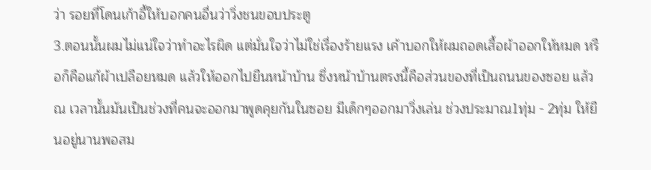ว่า รอยที่โดนเก้าอี้ให้บอกคนอื่นว่าวิ่งชนขอบประตู
3.ตอนนั้นผมไม่แน่ใจว่าทำอะไรผิด แต่มั่นใจว่าไม่ใช่เรื่องร้ายแรง เค้าบอกให้ผมถอดเสื้อผ้าออกให้หมด หรือก็คือแก้ผ้าเปลือยหมด แล้วให้ออกไปยืนหน้าบ้าน ซึ่งหน้าบ้านตรงนี้คือส่วนของที่เป็นถนนของซอย แล้ว ณ เวลานั้นมันเป็นช่วงที่คนจะออกมาพูดคุยกันในซอย มีเด็กๆออกมาวิ่งเล่น ช่วงประมาณ1ทุ่ม - 2ทุ่ม ให้ยืนอยู่นานพอสม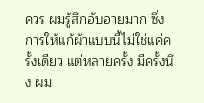ควร ผมรู้สึกอับอายมาก ซึ่งการให้แก้ผ้าแบบนี้ไม่ใช่แค่ครั้งเดียว แต่หลายครั้ง มีครั้งนึง ผม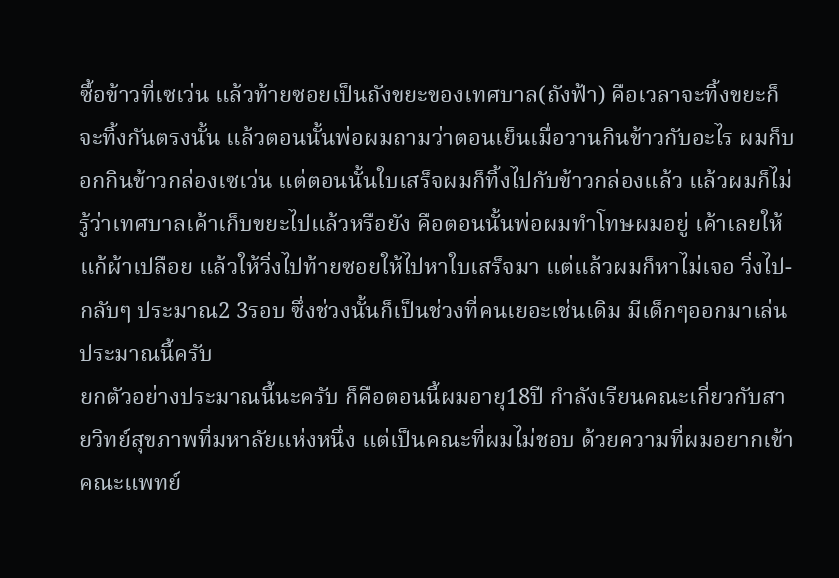ซื้อข้าวที่เซเว่น แล้วท้ายซอยเป็นถังขยะของเทศบาล(ถังฟ้า) คือเวลาจะทิ้งขยะก็จะทิ้งกันตรงนั้น แล้วตอนนั้นพ่อผมถามว่าตอนเย็นเมื่อวานกินข้าวกับอะไร ผมก็บอกกินข้าวกล่องเซเว่น แต่ตอนนั้นใบเสร็จผมก็ทิ้งไปกับข้าวกล่องแล้ว แล้วผมก็ไม่รู้ว่าเทศบาลเค้าเก็บขยะไปแล้วหรือยัง คือตอนนั้นพ่อผมทำโทษผมอยู่ เค้าเลยให้แก้ผ้าเปลือย แล้วให้วิ่งไปท้ายซอยให้ไปหาใบเสร็จมา แต่แล้วผมก็หาไม่เจอ วิ่งไป-กลับๆ ประมาณ2 3รอบ ซึ่งช่วงนั้นก็เป็นช่วงที่คนเยอะเช่นเดิม มีเด็กๆออกมาเล่น ประมาณนี้ครับ
ยกตัวอย่างประมาณนี้นะครับ ก็คือตอนนี้ผมอายุ18ปี กำลังเรียนคณะเกี่ยวกับสายวิทย์สุขภาพที่มหาลัยแห่งหนึ่ง แต่เป็นคณะที่ผมไม่ชอบ ด้วยความที่ผมอยากเข้าคณะแพทย์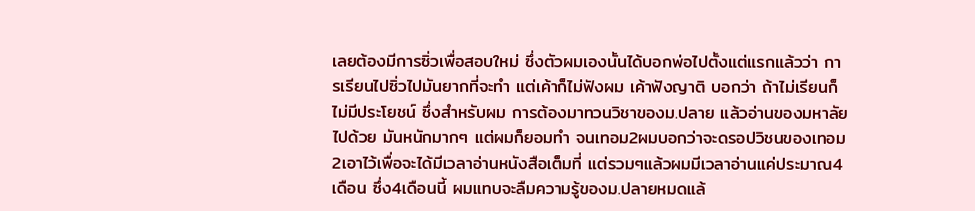เลยต้องมีการซิ่วเพื่อสอบใหม่ ซึ่งตัวผมเองนั้นได้บอกพ่อไปตั้งแต่แรกแล้วว่า การเรียนไปซิ่วไปมันยากที่จะทำ แต่เค้าก็ไม่ฟังผม เค้าฟังญาติ บอกว่า ถ้าไม่เรียนก็ไม่มีประโยชน์ ซึ่งสำหรับผม การต้องมาทวนวิชาของม.ปลาย แล้วอ่านของมหาลัยไปด้วย มันหนักมากๆ แต่ผมก็ยอมทำ จนเทอม2ผมบอกว่าจะดรอปวิชนของเทอม2เอาไว้เพื่อจะได้มีเวลาอ่านหนังสือเต็มที่ แต่รวมๆแล้วผมมีเวลาอ่านแค่ประมาณ4เดือน ซึ่ง4เดือนนี้ ผมแทบจะลืมความรู้ของม.ปลายหมดแล้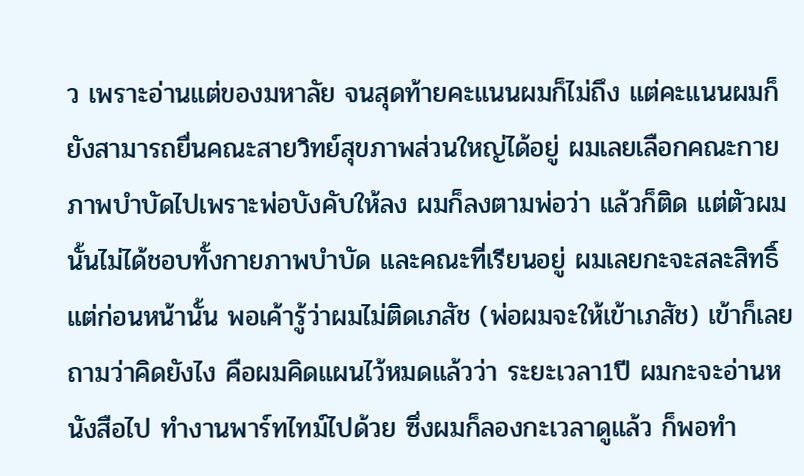ว เพราะอ่านแต่ของมหาลัย จนสุดท้ายคะแนนผมก็ไม่ถึง แต่คะแนนผมก็ยังสามารถยื่นคณะสายวิทย์สุขภาพส่วนใหญ่ได้อยู่ ผมเลยเลือกคณะกายภาพบำบัดไปเพราะพ่อบังคับให้ลง ผมก็ลงตามพ่อว่า แล้วก็ติด แต่ตัวผมนั้นไม่ได้ชอบทั้งกายภาพบำบัด และคณะที่เรียนอยู่ ผมเลยกะจะสละสิทธิ์ แต่ก่อนหน้านั้น พอเค้ารู้ว่าผมไม่ติดเภสัช (พ่อผมจะให้เข้าเภสัช) เข้าก็เลยถามว่าคิดยังไง คือผมคิดแผนไว้หมดแล้วว่า ระยะเวลา1ปี ผมกะจะอ่านหนังสือไป ทำงานพาร์ทไทม์ไปด้วย ซึ่งผมก็ลองกะเวลาดูแล้ว ก็พอทำ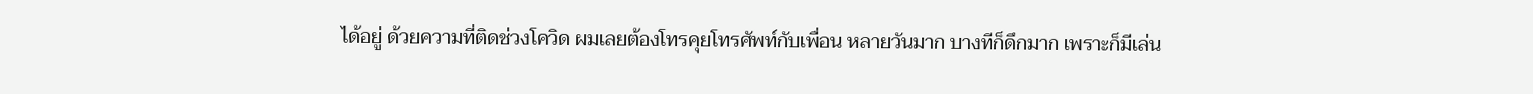ได้อยู่ ด้วยความที่ติดช่วงโควิด ผมเลยต้องโทรคุยโทรศัพท์กับเพื่อน หลายวันมาก บางทีก็ดึกมาก เพราะก็มีเล่น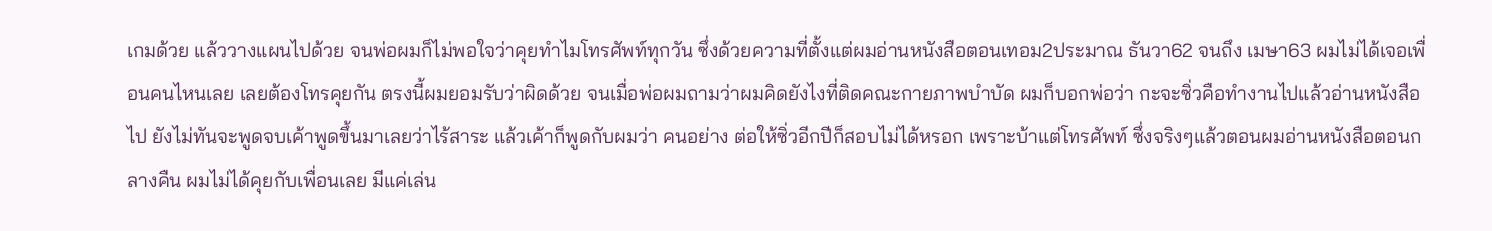เกมด้วย แล้ววางแผนไปด้วย จนพ่อผมก็ไม่พอใจว่าคุยทำไมโทรศัพท์ทุกวัน ซึ่งด้วยความที่ตั้งแต่ผมอ่านหนังสือตอนเทอม2ประมาณ ธันวา62 จนถึง เมษา63 ผมไม่ได้เจอเพื่อนคนไหนเลย เลยต้องโทรคุยกัน ตรงนี้ผมยอมรับว่าผิดด้วย จนเมื่อพ่อผมถามว่าผมคิดยังไงที่ติดคณะกายภาพบำบัด ผมก็บอกพ่อว่า กะจะซิ่วคือทำงานไปแล้วอ่านหนังสือไป ยังไม่ทันจะพูดจบเค้าพูดขึ้นมาเลยว่าไร้สาระ แล้วเค้าก็พูดกับผมว่า คนอย่าง ต่อให้ซิ่วอีกปีก็สอบไม่ได้หรอก เพราะบ้าแต่โทรศัพท์ ซึ่งจริงๆแล้วตอนผมอ่านหนังสือตอนกลางคืน ผมไม่ได้คุยกับเพื่อนเลย มีแค่เล่น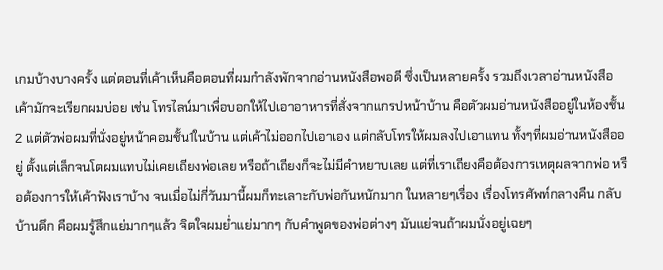เกมบ้างบางครั้ง แต่ตอนที่เค้าเห็นคือตอนที่ผมกำลังพักจากอ่านหนังสือพอดี ซึ่งเป็นหลายครั้ง รวมถึงเวลาอ่านหนังสือ เค้ามักจะเรียกผมบ่อย เช่น โทรไลน์มาเพื่อบอกให้ไปเอาอาหารที่สั่งจากแกรปหน้าบ้าน คือตัวผมอ่านหนังสืออยู่ในห้องชั้น2 แต่ตัวพ่อผมที่นั่งอยู่หน้าคอมชั้น1ในบ้าน แต่เค้าไม่ออกไปเอาเอง แต่กลับโทรให้ผมลงไปเอาแทน ทั้งๆที่ผมอ่านหนังสืออยู่ ตั้งแต่เล็กจนโตผมแทบไม่เคยเถียงพ่อเลย หรือถ้าเถียงก็จะไม่มีคำหยาบเลย แต่ที่เราเถียงคือต้องการเหตุผลจากพ่อ หรือต้องการให้เค้าฟังเราบ้าง จนเมื่อไม่กี่วันมานี้ผมก็ทะเลาะกับพ่อกันหนักมาก ในหลายๆเรื่อง เรื่องโทรศัพท์กลางคืน กลับบ้านดึก คือผมรู้สึกแย่มากๆแล้ว จิตใจผมย่ำแย่มากๆ กับคำพูดของพ่อต่างๆ มันแย่จนถ้าผมนั่งอยู่เฉยๆ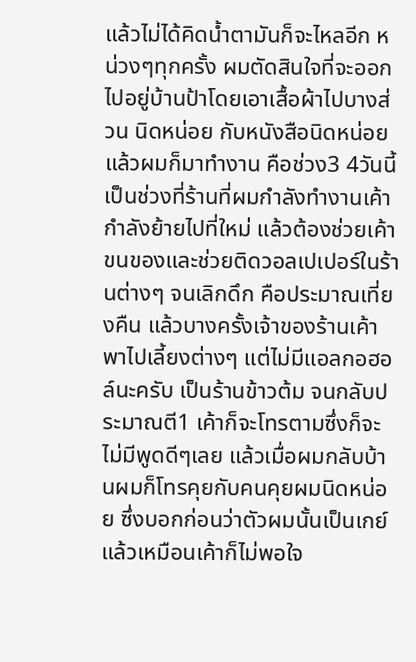แล้วไม่ได้คิดน้ำตามันก็จะไหลอีก หน่วงๆทุกครั้ง ผมตัดสินใจที่จะออกไปอยู่บ้านป้าโดยเอาเสื้อผ้าไปบางส่วน นิดหน่อย กับหนังสือนิดหน่อย แล้วผมก็มาทำงาน คือช่วง3 4วันนี้เป็นช่วงที่ร้านที่ผมกำลังทำงานเค้ากำลังย้ายไปที่ใหม่ แล้วต้องช่วยเค้าขนของและช่วยติดวอลเปเปอร์ในร้านต่างๆ จนเลิกดึก คือประมาณเที่ยงคืน แล้วบางครั้งเจ้าของร้านเค้าพาไปเลี้ยงต่างๆ แต่ไม่มีแอลกอฮอล์นะครับ เป็นร้านข้าวต้ม จนกลับประมาณตี1 เค้าก็จะโทรตามซึ่งก็จะไม่มีพูดดีๆเลย แล้วเมื่อผมกลับบ้านผมก็โทรคุยกับคนคุยผมนิดหน่อย ซึ่งบอกก่อนว่าตัวผมนั้นเป็นเกย์ แล้วเหมือนเค้าก็ไม่พอใจ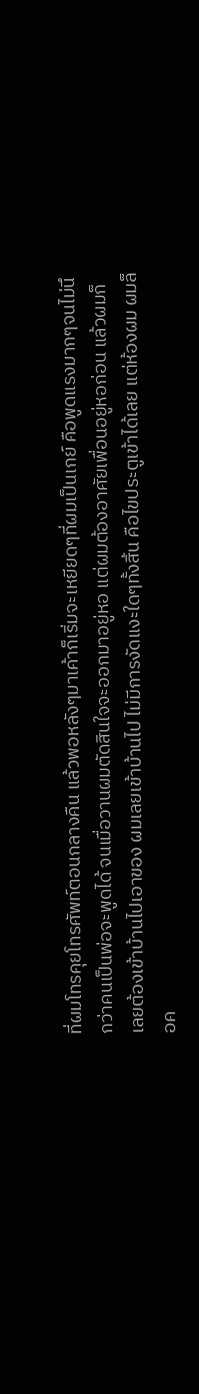ที่ผมโทรคุยโทรศัพท์ตอนกลางคืน แล้วพอหลังๆมาเค้าก็เริ่มจะเหยียดๆที่ผมเป็นเกย์ คือพูดแรงมากๆจนไม่นึกว่าคนเป็นพ่อจะพูดได้ จนเมื่อวานผมตัดสินใจจะออกมาอยู่หอ แต่ผมต้องอาศัยเพื่อนอยู่หอก่อน แล้วผมก็เลยต้องเข้าบ้านไปเอาของ ผมเลยเข้าบ้านไป ไม่มีการงัดแงะใดๆทั้งสิ้น คือไขประตูเข้าได้เลย แต่ห้องผม ผมล็อค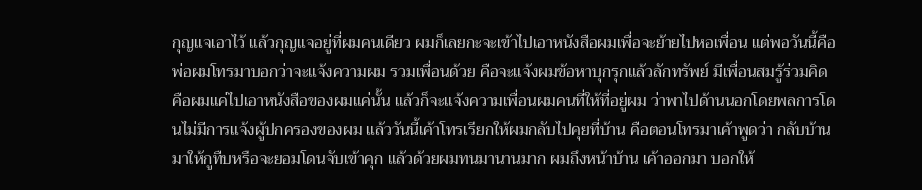กุญแจเอาไว้ แล้วกุญแจอยู่ที่ผมคนเดียว ผมก็เลยกะจะเข้าไปเอาหนังสือผมเพื่อจะย้ายไปหอเพื่อน แต่พอวันนี้คือพ่อผมโทรมาบอกว่าจะแจ้งความผม รวมเพื่อนด้วย คือจะแจ้งผมข้อหาบุกรุกแล้วลักทรัพย์ มีเพื่อนสมรู้ร่วมคิด คือผมแค่ไปเอาหนังสือของผมแค่นั้น แล้วก็จะแจ้งความเพื่อนผมคนที่ให้ที่อยู่ผม ว่าพาไปด้านนอกโดยพลการโดนไม่มีการแจ้งผู้ปกครองของผม แล้ววันนี้เค้าโทรเรียกให้ผมกลับไปคุยที่บ้าน คือตอนโทรมาเค้าพูดว่า กลับบ้านมาให้กูทืบหรือจะยอมโดนจับเข้าคุก แล้วด้วยผมทนมานานมาก ผมถึงหน้าบ้าน เค้าออกมา บอกให้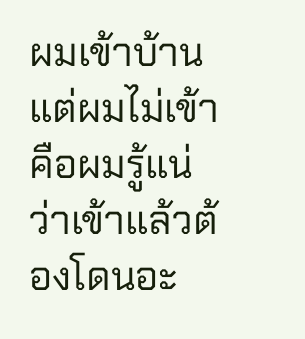ผมเข้าบ้าน แต่ผมไม่เข้า คือผมรู้แน่ว่าเข้าแล้วต้องโดนอะ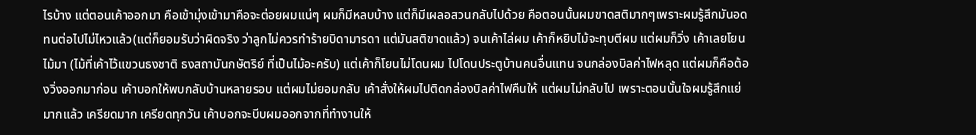ไรบ้าง แต่ตอนเค้าออกมา คือเข้ามุ่งเข้ามาคือจะต่อยผมแน่ๆ ผมก็มีหลบบ้าง แต่ก็มีเผลอสวนกลับไปด้วย คือตอนนั้นผมขาดสติมากๆเพราะผมรู้สึกมันอดทนต่อไปไม่ไหวแล้ว(แต่ก็ยอมรับว่าผิดจริง ว่าลูกไม่ควรทำร้ายบิดามารดา แต่มันสติขาดแล้ว) จนเค้าไล่ผม เค้าก็หยิบไม้จะทุบตีผม แต่ผมก็วิ่ง เค้าเลยโยนไม้มา (ไม้ที่เค้าไว้แขวนธงชาติ ธงสถาบันกษัตริย์ ที่เป็นไม้อะครับ) แต่เค้าก็โยนไม่โดนผม ไปโดนประตูบ้านคนอื่นแทน จนกล่องบิลค่าไฟหลุด แต่ผมก็คือต้องวิ่งออกมาก่อน เค้าบอกให้พบกลับบ้านหลายรอบ แต่ผมไม่ยอมกลับ เค้าสั่งให้ผมไปติดกล่องบิลค่าไฟคืนให้ แต่ผมไม่กลับไป เพราะตอนนั้นใจผมรู้สึกแย่มากแล้ว เครียดมาก เครียดทุกวัน เค้าบอกจะบีบผมออกจากที่ทำงานให้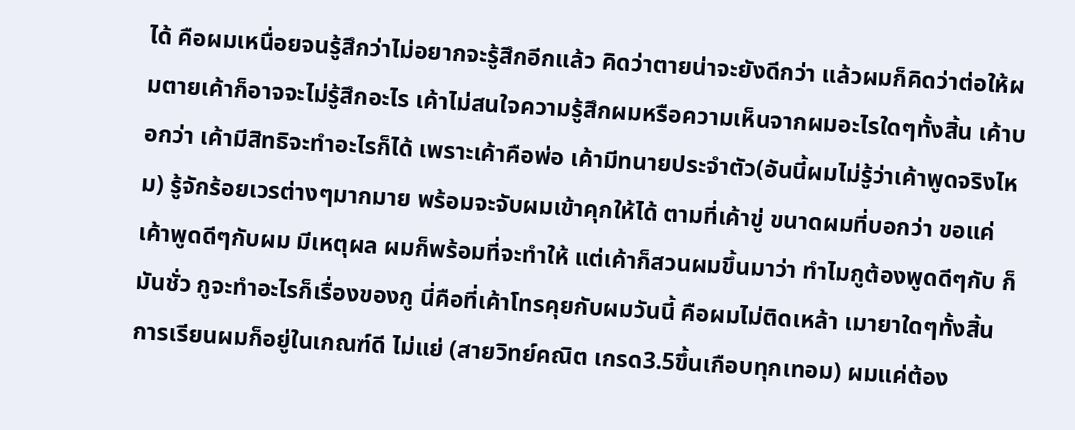ได้ คือผมเหนื่อยจนรู้สึกว่าไม่อยากจะรู้สึกอีกแล้ว คิดว่าตายน่าจะยังดีกว่า แล้วผมก็คิดว่าต่อให้ผมตายเค้าก็อาจจะไม่รู้สึกอะไร เค้าไม่สนใจความรู้สึกผมหรือความเห็นจากผมอะไรใดๆทั้งสิ้น เค้าบอกว่า เค้ามีสิทธิจะทำอะไรก็ได้ เพราะเค้าคือพ่อ เค้ามีทนายประจำตัว(อันนี้ผมไม่รู้ว่าเค้าพูดจริงไหม) รู้จักร้อยเวรต่างๆมากมาย พร้อมจะจับผมเข้าคุกให้ได้ ตามที่เค้าขู่ ขนาดผมที่บอกว่า ขอแค่เค้าพูดดีๆกับผม มีเหตุผล ผมก็พร้อมที่จะทำให้ แต่เค้าก็สวนผมขึ้นมาว่า ทำไมกูต้องพูดดีๆกับ ก็มันชั่ว กูจะทำอะไรก็เรื่องของกู นี่คือที่เค้าโทรคุยกับผมวันนี้ คือผมไม่ติดเหล้า เมายาใดๆทั้งสิ้น การเรียนผมก็อยู่ในเกณฑ์ดี ไม่แย่ (สายวิทย์คณิต เกรด3.5ขึ้นเกือบทุกเทอม) ผมแค่ต้อง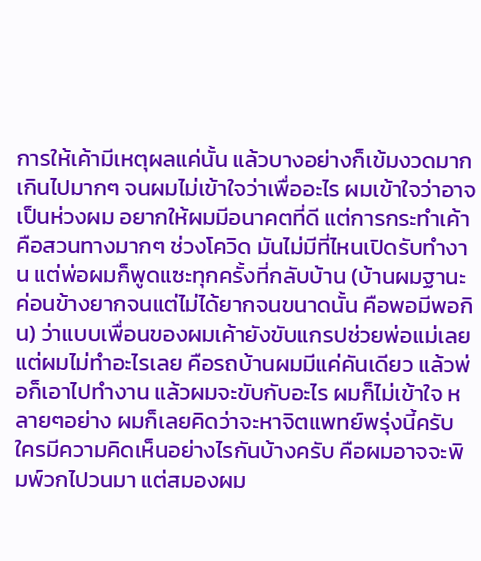การให้เค้ามีเหตุผลแค่นั้น แล้วบางอย่างก็เข้มงวดมากเกินไปมากๆ จนผมไม่เข้าใจว่าเพื่ออะไร ผมเข้าใจว่าอาจเป็นห่วงผม อยากให้ผมมีอนาคตที่ดี แต่การกระทำเค้าคือสวนทางมากๆ ช่วงโควิด มันไม่มีที่ไหนเปิดรับทำงาน แต่พ่อผมก็พูดแซะทุกครั้งที่กลับบ้าน (บ้านผมฐานะค่อนข้างยากจนแต่ไม่ได้ยากจนขนาดนั้น คือพอมีพอกิน) ว่าแบบเพื่อนของผมเค้ายังขับแกรปช่วยพ่อแม่เลย แต่ผมไม่ทำอะไรเลย คือรถบ้านผมมีแค่คันเดียว แล้วพ่อก็เอาไปทำงาน แล้วผมจะขับกับอะไร ผมก็ไม่เข้าใจ หลายๆอย่าง ผมก็เลยคิดว่าจะหาจิตแพทย์พรุ่งนี้ครับ ใครมีความคิดเห็นอย่างไรกันบ้างครับ คือผมอาจจะพิมพ์วกไปวนมา แต่สมองผม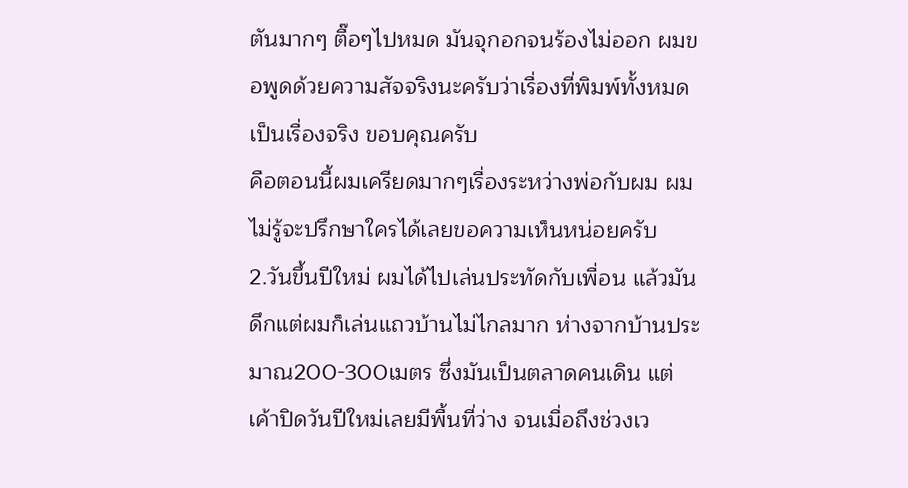ตันมากๆ ตื๊อๆไปหมด มันจุกอกจนร้องไม่ออก ผมขอพูดด้วยความสัจจริงนะครับว่าเรื่องที่พิมพ์ทั้งหมดเป็นเรื่องจริง ขอบคุณครับ
คือตอนนี้ผมเครียดมากๆเรื่องระหว่างพ่อกับผม ผมไม่รู้จะปรึกษาใครได้เลยขอความเห็นหน่อยครับ
2.วันขึ้นปีใหม่ ผมได้ไปเล่นประทัดกับเพื่อน แล้วมันดึกแต่ผมก็เล่นแถวบ้านไม่ไกลมาก ห่างจากบ้านประมาณ200-300เมตร ซึ่งมันเป็นตลาดคนเดิน แต่เค้าปิดวันปีใหม่เลยมีพื้นที่ว่าง จนเมื่อถึงช่วงเว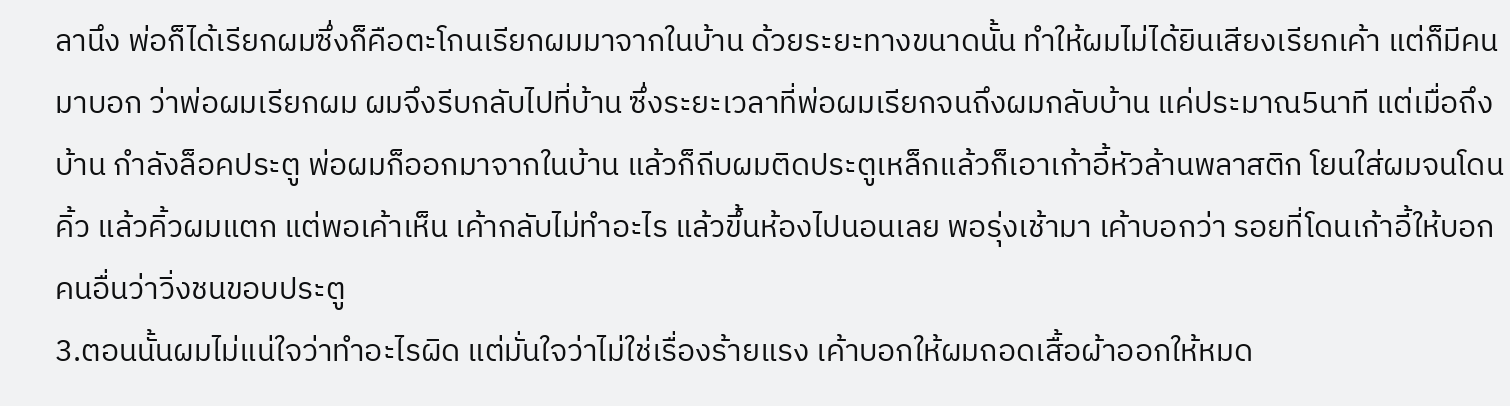ลานึง พ่อก็ได้เรียกผมซึ่งก็คือตะโกนเรียกผมมาจากในบ้าน ด้วยระยะทางขนาดนั้น ทำให้ผมไม่ได้ยินเสียงเรียกเค้า แต่ก็มีคนมาบอก ว่าพ่อผมเรียกผม ผมจึงรีบกลับไปที่บ้าน ซึ่งระยะเวลาที่พ่อผมเรียกจนถึงผมกลับบ้าน แค่ประมาณ5นาที แต่เมื่อถึงบ้าน กำลังล็อคประตู พ่อผมก็ออกมาจากในบ้าน แล้วก็ถีบผมติดประตูเหล็กแล้วก็เอาเก้าอี้หัวล้านพลาสติก โยนใส่ผมจนโดนคิ้ว แล้วคิ้วผมแตก แต่พอเค้าเห็น เค้ากลับไม่ทำอะไร แล้วขึ้นห้องไปนอนเลย พอรุ่งเช้ามา เค้าบอกว่า รอยที่โดนเก้าอี้ให้บอกคนอื่นว่าวิ่งชนขอบประตู
3.ตอนนั้นผมไม่แน่ใจว่าทำอะไรผิด แต่มั่นใจว่าไม่ใช่เรื่องร้ายแรง เค้าบอกให้ผมถอดเสื้อผ้าออกให้หมด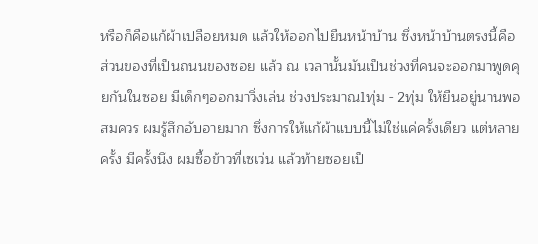หรือก็คือแก้ผ้าเปลือยหมด แล้วให้ออกไปยืนหน้าบ้าน ซึ่งหน้าบ้านตรงนี้คือส่วนของที่เป็นถนนของซอย แล้ว ณ เวลานั้นมันเป็นช่วงที่คนจะออกมาพูดคุยกันในซอย มีเด็กๆออกมาวิ่งเล่น ช่วงประมาณ1ทุ่ม - 2ทุ่ม ให้ยืนอยู่นานพอสมควร ผมรู้สึกอับอายมาก ซึ่งการให้แก้ผ้าแบบนี้ไม่ใช่แค่ครั้งเดียว แต่หลายครั้ง มีครั้งนึง ผมซื้อข้าวที่เซเว่น แล้วท้ายซอยเป็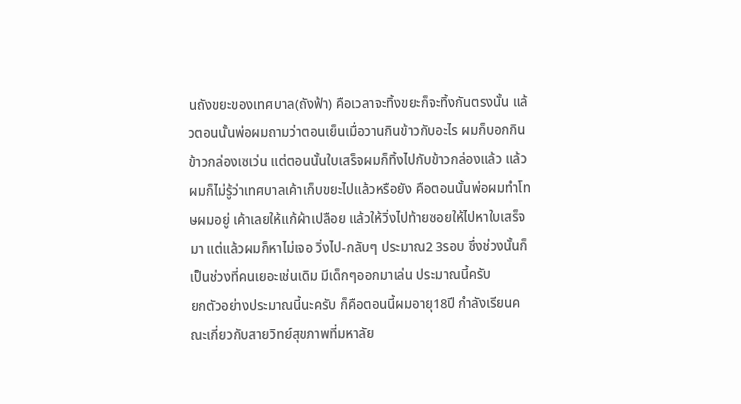นถังขยะของเทศบาล(ถังฟ้า) คือเวลาจะทิ้งขยะก็จะทิ้งกันตรงนั้น แล้วตอนนั้นพ่อผมถามว่าตอนเย็นเมื่อวานกินข้าวกับอะไร ผมก็บอกกินข้าวกล่องเซเว่น แต่ตอนนั้นใบเสร็จผมก็ทิ้งไปกับข้าวกล่องแล้ว แล้วผมก็ไม่รู้ว่าเทศบาลเค้าเก็บขยะไปแล้วหรือยัง คือตอนนั้นพ่อผมทำโทษผมอยู่ เค้าเลยให้แก้ผ้าเปลือย แล้วให้วิ่งไปท้ายซอยให้ไปหาใบเสร็จมา แต่แล้วผมก็หาไม่เจอ วิ่งไป-กลับๆ ประมาณ2 3รอบ ซึ่งช่วงนั้นก็เป็นช่วงที่คนเยอะเช่นเดิม มีเด็กๆออกมาเล่น ประมาณนี้ครับ
ยกตัวอย่างประมาณนี้นะครับ ก็คือตอนนี้ผมอายุ18ปี กำลังเรียนคณะเกี่ยวกับสายวิทย์สุขภาพที่มหาลัย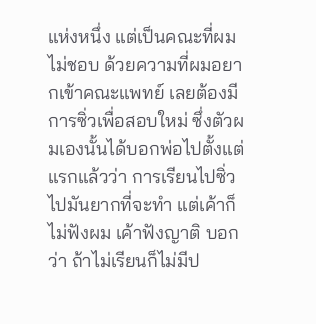แห่งหนึ่ง แต่เป็นคณะที่ผมไม่ชอบ ด้วยความที่ผมอยากเข้าคณะแพทย์ เลยต้องมีการซิ่วเพื่อสอบใหม่ ซึ่งตัวผมเองนั้นได้บอกพ่อไปตั้งแต่แรกแล้วว่า การเรียนไปซิ่วไปมันยากที่จะทำ แต่เค้าก็ไม่ฟังผม เค้าฟังญาติ บอกว่า ถ้าไม่เรียนก็ไม่มีป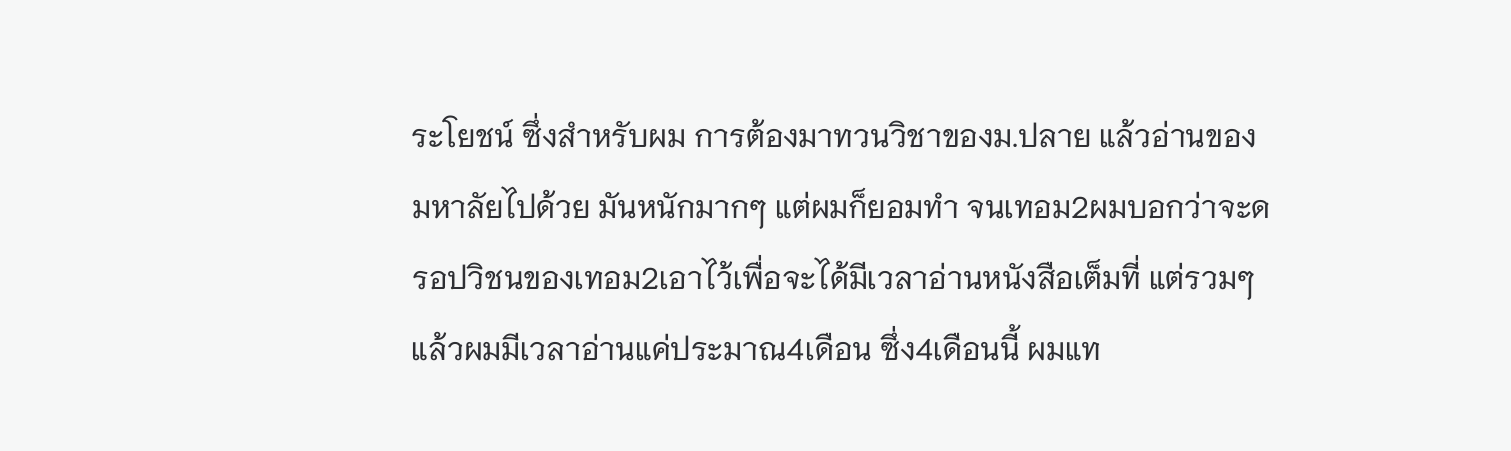ระโยชน์ ซึ่งสำหรับผม การต้องมาทวนวิชาของม.ปลาย แล้วอ่านของมหาลัยไปด้วย มันหนักมากๆ แต่ผมก็ยอมทำ จนเทอม2ผมบอกว่าจะดรอปวิชนของเทอม2เอาไว้เพื่อจะได้มีเวลาอ่านหนังสือเต็มที่ แต่รวมๆแล้วผมมีเวลาอ่านแค่ประมาณ4เดือน ซึ่ง4เดือนนี้ ผมแท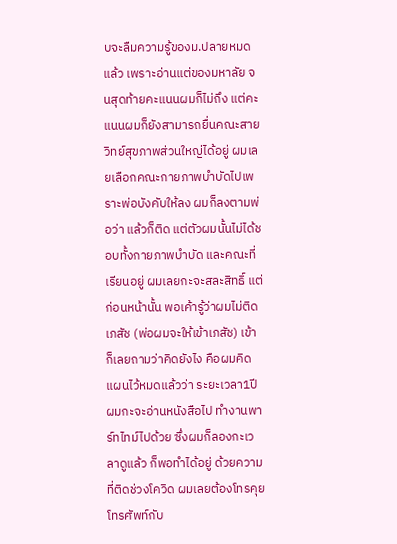บจะลืมความรู้ของม.ปลายหมดแล้ว เพราะอ่านแต่ของมหาลัย จนสุดท้ายคะแนนผมก็ไม่ถึง แต่คะแนนผมก็ยังสามารถยื่นคณะสายวิทย์สุขภาพส่วนใหญ่ได้อยู่ ผมเลยเลือกคณะกายภาพบำบัดไปเพราะพ่อบังคับให้ลง ผมก็ลงตามพ่อว่า แล้วก็ติด แต่ตัวผมนั้นไม่ได้ชอบทั้งกายภาพบำบัด และคณะที่เรียนอยู่ ผมเลยกะจะสละสิทธิ์ แต่ก่อนหน้านั้น พอเค้ารู้ว่าผมไม่ติดเภสัช (พ่อผมจะให้เข้าเภสัช) เข้าก็เลยถามว่าคิดยังไง คือผมคิดแผนไว้หมดแล้วว่า ระยะเวลา1ปี ผมกะจะอ่านหนังสือไป ทำงานพาร์ทไทม์ไปด้วย ซึ่งผมก็ลองกะเวลาดูแล้ว ก็พอทำได้อยู่ ด้วยความที่ติดช่วงโควิด ผมเลยต้องโทรคุยโทรศัพท์กับ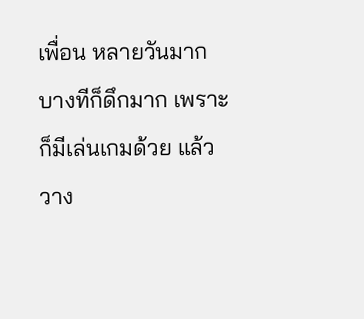เพื่อน หลายวันมาก บางทีก็ดึกมาก เพราะก็มีเล่นเกมด้วย แล้ววาง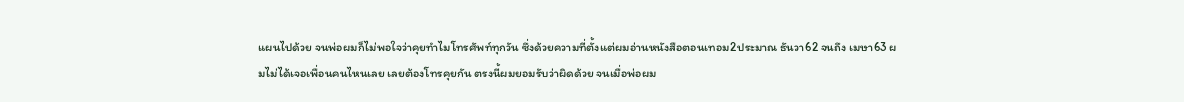แผนไปด้วย จนพ่อผมก็ไม่พอใจว่าคุยทำไมโทรศัพท์ทุกวัน ซึ่งด้วยความที่ตั้งแต่ผมอ่านหนังสือตอนเทอม2ประมาณ ธันวา62 จนถึง เมษา63 ผมไม่ได้เจอเพื่อนคนไหนเลย เลยต้องโทรคุยกัน ตรงนี้ผมยอมรับว่าผิดด้วย จนเมื่อพ่อผม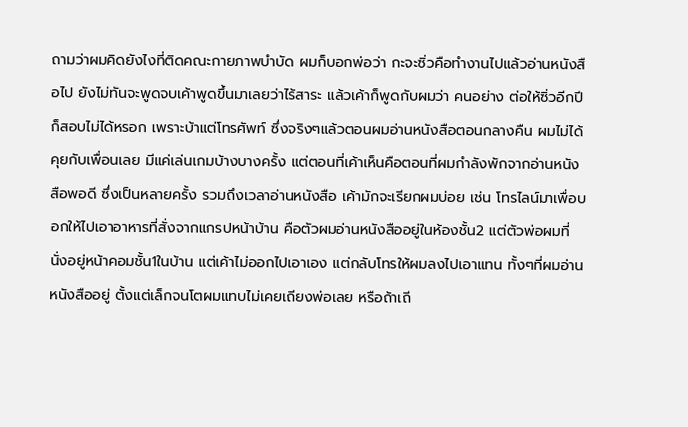ถามว่าผมคิดยังไงที่ติดคณะกายภาพบำบัด ผมก็บอกพ่อว่า กะจะซิ่วคือทำงานไปแล้วอ่านหนังสือไป ยังไม่ทันจะพูดจบเค้าพูดขึ้นมาเลยว่าไร้สาระ แล้วเค้าก็พูดกับผมว่า คนอย่าง ต่อให้ซิ่วอีกปีก็สอบไม่ได้หรอก เพราะบ้าแต่โทรศัพท์ ซึ่งจริงๆแล้วตอนผมอ่านหนังสือตอนกลางคืน ผมไม่ได้คุยกับเพื่อนเลย มีแค่เล่นเกมบ้างบางครั้ง แต่ตอนที่เค้าเห็นคือตอนที่ผมกำลังพักจากอ่านหนังสือพอดี ซึ่งเป็นหลายครั้ง รวมถึงเวลาอ่านหนังสือ เค้ามักจะเรียกผมบ่อย เช่น โทรไลน์มาเพื่อบอกให้ไปเอาอาหารที่สั่งจากแกรปหน้าบ้าน คือตัวผมอ่านหนังสืออยู่ในห้องชั้น2 แต่ตัวพ่อผมที่นั่งอยู่หน้าคอมชั้น1ในบ้าน แต่เค้าไม่ออกไปเอาเอง แต่กลับโทรให้ผมลงไปเอาแทน ทั้งๆที่ผมอ่านหนังสืออยู่ ตั้งแต่เล็กจนโตผมแทบไม่เคยเถียงพ่อเลย หรือถ้าเถี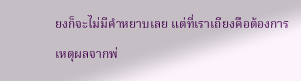ยงก็จะไม่มีคำหยาบเลย แต่ที่เราเถียงคือต้องการเหตุผลจากพ่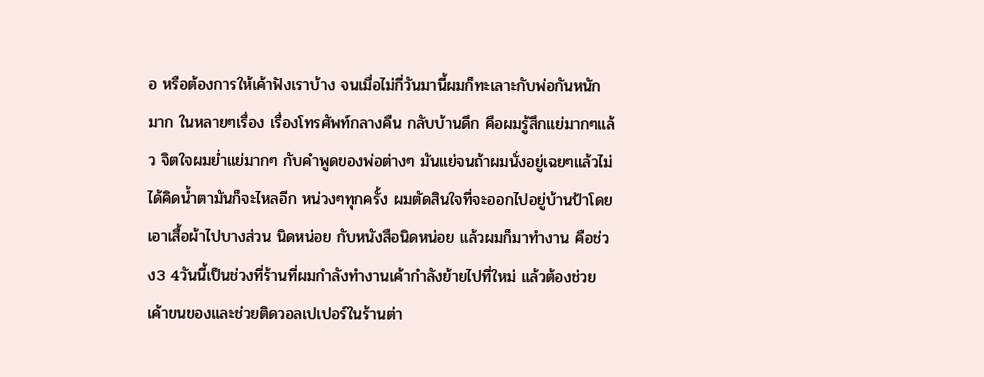อ หรือต้องการให้เค้าฟังเราบ้าง จนเมื่อไม่กี่วันมานี้ผมก็ทะเลาะกับพ่อกันหนักมาก ในหลายๆเรื่อง เรื่องโทรศัพท์กลางคืน กลับบ้านดึก คือผมรู้สึกแย่มากๆแล้ว จิตใจผมย่ำแย่มากๆ กับคำพูดของพ่อต่างๆ มันแย่จนถ้าผมนั่งอยู่เฉยๆแล้วไม่ได้คิดน้ำตามันก็จะไหลอีก หน่วงๆทุกครั้ง ผมตัดสินใจที่จะออกไปอยู่บ้านป้าโดยเอาเสื้อผ้าไปบางส่วน นิดหน่อย กับหนังสือนิดหน่อย แล้วผมก็มาทำงาน คือช่วง3 4วันนี้เป็นช่วงที่ร้านที่ผมกำลังทำงานเค้ากำลังย้ายไปที่ใหม่ แล้วต้องช่วยเค้าขนของและช่วยติดวอลเปเปอร์ในร้านต่า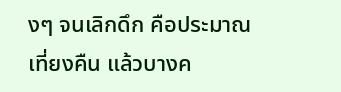งๆ จนเลิกดึก คือประมาณเที่ยงคืน แล้วบางค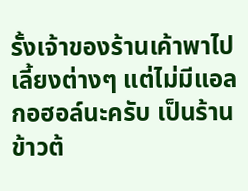รั้งเจ้าของร้านเค้าพาไปเลี้ยงต่างๆ แต่ไม่มีแอลกอฮอล์นะครับ เป็นร้านข้าวต้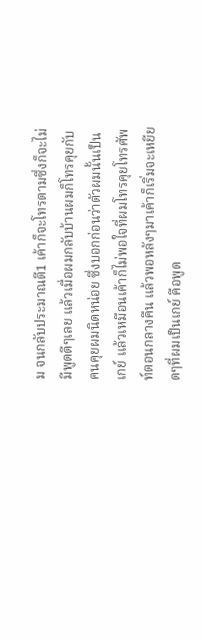ม จนกลับประมาณตี1 เค้าก็จะโทรตามซึ่งก็จะไม่มีพูดดีๆเลย แล้วเมื่อผมกลับบ้านผมก็โทรคุยกับคนคุยผมนิดหน่อย ซึ่งบอกก่อนว่าตัวผมนั้นเป็นเกย์ แล้วเหมือนเค้าก็ไม่พอใจที่ผมโทรคุยโทรศัพท์ตอนกลางคืน แล้วพอหลังๆมาเค้าก็เริ่มจะเหยียดๆที่ผมเป็นเกย์ คือพูด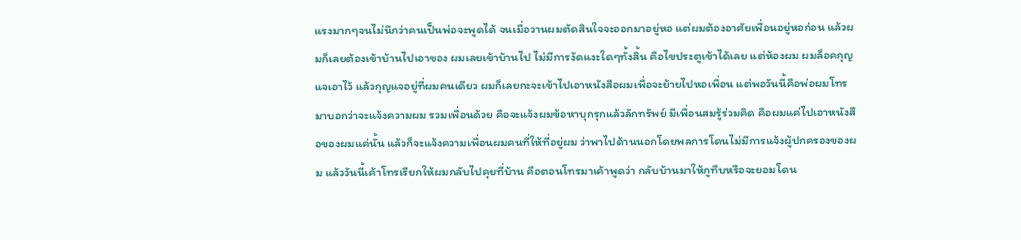แรงมากๆจนไม่นึกว่าคนเป็นพ่อจะพูดได้ จนเมื่อวานผมตัดสินใจจะออกมาอยู่หอ แต่ผมต้องอาศัยเพื่อนอยู่หอก่อน แล้วผมก็เลยต้องเข้าบ้านไปเอาของ ผมเลยเข้าบ้านไป ไม่มีการงัดแงะใดๆทั้งสิ้น คือไขประตูเข้าได้เลย แต่ห้องผม ผมล็อคกุญแจเอาไว้ แล้วกุญแจอยู่ที่ผมคนเดียว ผมก็เลยกะจะเข้าไปเอาหนังสือผมเพื่อจะย้ายไปหอเพื่อน แต่พอวันนี้คือพ่อผมโทรมาบอกว่าจะแจ้งความผม รวมเพื่อนด้วย คือจะแจ้งผมข้อหาบุกรุกแล้วลักทรัพย์ มีเพื่อนสมรู้ร่วมคิด คือผมแค่ไปเอาหนังสือของผมแค่นั้น แล้วก็จะแจ้งความเพื่อนผมคนที่ให้ที่อยู่ผม ว่าพาไปด้านนอกโดยพลการโดนไม่มีการแจ้งผู้ปกครองของผม แล้ววันนี้เค้าโทรเรียกให้ผมกลับไปคุยที่บ้าน คือตอนโทรมาเค้าพูดว่า กลับบ้านมาให้กูทืบหรือจะยอมโดน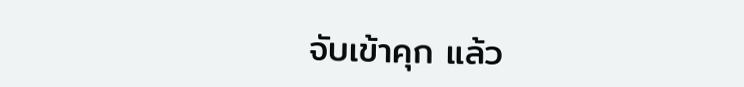จับเข้าคุก แล้ว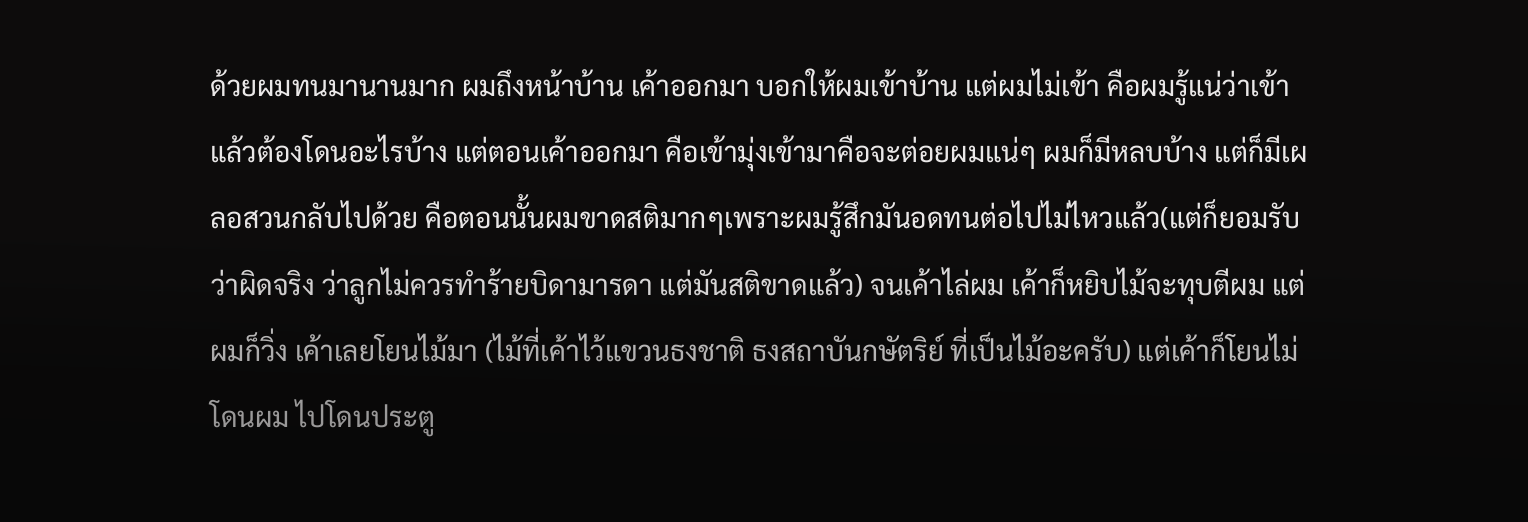ด้วยผมทนมานานมาก ผมถึงหน้าบ้าน เค้าออกมา บอกให้ผมเข้าบ้าน แต่ผมไม่เข้า คือผมรู้แน่ว่าเข้าแล้วต้องโดนอะไรบ้าง แต่ตอนเค้าออกมา คือเข้ามุ่งเข้ามาคือจะต่อยผมแน่ๆ ผมก็มีหลบบ้าง แต่ก็มีเผลอสวนกลับไปด้วย คือตอนนั้นผมขาดสติมากๆเพราะผมรู้สึกมันอดทนต่อไปไม่ไหวแล้ว(แต่ก็ยอมรับว่าผิดจริง ว่าลูกไม่ควรทำร้ายบิดามารดา แต่มันสติขาดแล้ว) จนเค้าไล่ผม เค้าก็หยิบไม้จะทุบตีผม แต่ผมก็วิ่ง เค้าเลยโยนไม้มา (ไม้ที่เค้าไว้แขวนธงชาติ ธงสถาบันกษัตริย์ ที่เป็นไม้อะครับ) แต่เค้าก็โยนไม่โดนผม ไปโดนประตู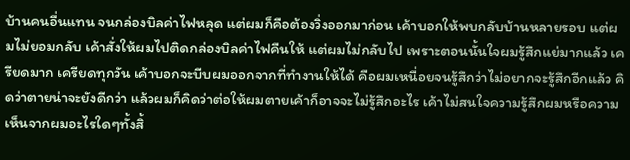บ้านคนอื่นแทน จนกล่องบิลค่าไฟหลุด แต่ผมก็คือต้องวิ่งออกมาก่อน เค้าบอกให้พบกลับบ้านหลายรอบ แต่ผมไม่ยอมกลับ เค้าสั่งให้ผมไปติดกล่องบิลค่าไฟคืนให้ แต่ผมไม่กลับไป เพราะตอนนั้นใจผมรู้สึกแย่มากแล้ว เครียดมาก เครียดทุกวัน เค้าบอกจะบีบผมออกจากที่ทำงานให้ได้ คือผมเหนื่อยจนรู้สึกว่าไม่อยากจะรู้สึกอีกแล้ว คิดว่าตายน่าจะยังดีกว่า แล้วผมก็คิดว่าต่อให้ผมตายเค้าก็อาจจะไม่รู้สึกอะไร เค้าไม่สนใจความรู้สึกผมหรือความเห็นจากผมอะไรใดๆทั้งสิ้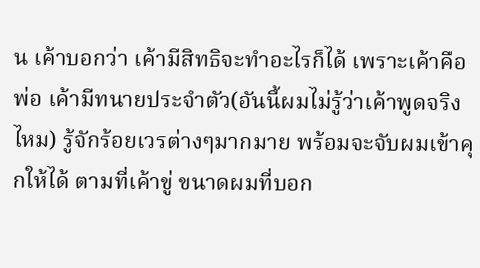น เค้าบอกว่า เค้ามีสิทธิจะทำอะไรก็ได้ เพราะเค้าคือพ่อ เค้ามีทนายประจำตัว(อันนี้ผมไม่รู้ว่าเค้าพูดจริงไหม) รู้จักร้อยเวรต่างๆมากมาย พร้อมจะจับผมเข้าคุกให้ได้ ตามที่เค้าขู่ ขนาดผมที่บอก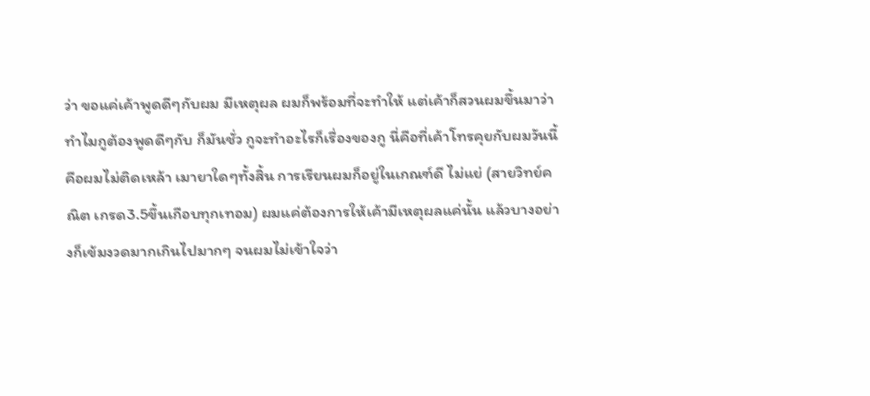ว่า ขอแค่เค้าพูดดีๆกับผม มีเหตุผล ผมก็พร้อมที่จะทำให้ แต่เค้าก็สวนผมขึ้นมาว่า ทำไมกูต้องพูดดีๆกับ ก็มันชั่ว กูจะทำอะไรก็เรื่องของกู นี่คือที่เค้าโทรคุยกับผมวันนี้ คือผมไม่ติดเหล้า เมายาใดๆทั้งสิ้น การเรียนผมก็อยู่ในเกณฑ์ดี ไม่แย่ (สายวิทย์คณิต เกรด3.5ขึ้นเกือบทุกเทอม) ผมแค่ต้องการให้เค้ามีเหตุผลแค่นั้น แล้วบางอย่างก็เข้มงวดมากเกินไปมากๆ จนผมไม่เข้าใจว่า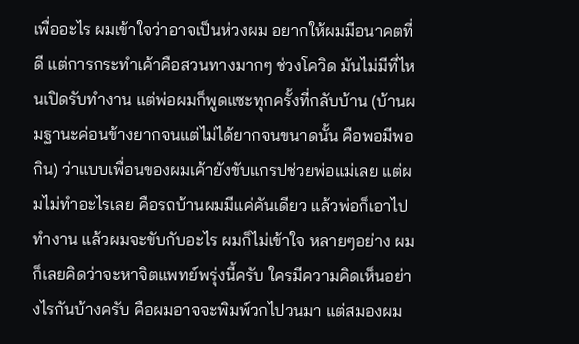เพื่ออะไร ผมเข้าใจว่าอาจเป็นห่วงผม อยากให้ผมมีอนาคตที่ดี แต่การกระทำเค้าคือสวนทางมากๆ ช่วงโควิด มันไม่มีที่ไหนเปิดรับทำงาน แต่พ่อผมก็พูดแซะทุกครั้งที่กลับบ้าน (บ้านผมฐานะค่อนข้างยากจนแต่ไม่ได้ยากจนขนาดนั้น คือพอมีพอกิน) ว่าแบบเพื่อนของผมเค้ายังขับแกรปช่วยพ่อแม่เลย แต่ผมไม่ทำอะไรเลย คือรถบ้านผมมีแค่คันเดียว แล้วพ่อก็เอาไปทำงาน แล้วผมจะขับกับอะไร ผมก็ไม่เข้าใจ หลายๆอย่าง ผมก็เลยคิดว่าจะหาจิตแพทย์พรุ่งนี้ครับ ใครมีความคิดเห็นอย่างไรกันบ้างครับ คือผมอาจจะพิมพ์วกไปวนมา แต่สมองผม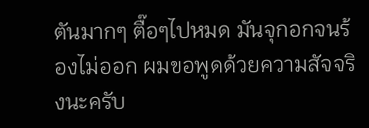ตันมากๆ ตื๊อๆไปหมด มันจุกอกจนร้องไม่ออก ผมขอพูดด้วยความสัจจริงนะครับ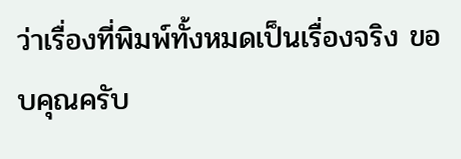ว่าเรื่องที่พิมพ์ทั้งหมดเป็นเรื่องจริง ขอบคุณครับ